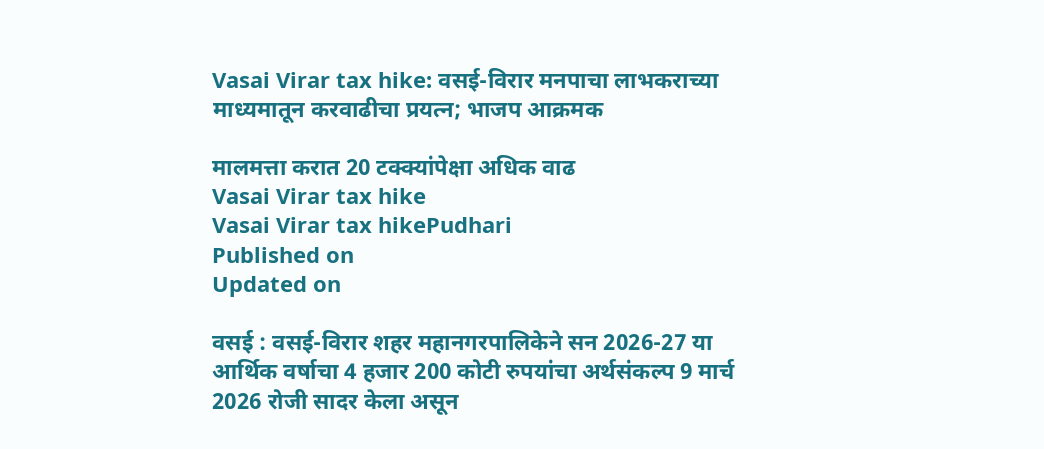Vasai Virar tax hike: वसई-विरार मनपाचा लाभकराच्या माध्यमातून करवाढीचा प्रयत्न; भाजप आक्रमक

मालमत्ता करात 20 टक्क्यांपेक्षा अधिक वाढ
Vasai Virar tax hike
Vasai Virar tax hikePudhari
Published on
Updated on

वसई : वसई-विरार शहर महानगरपालिकेने सन 2026-27 या आर्थिक वर्षाचा 4 हजार 200 कोटी रुपयांचा अर्थसंकल्प 9 मार्च 2026 रोजी सादर केला असून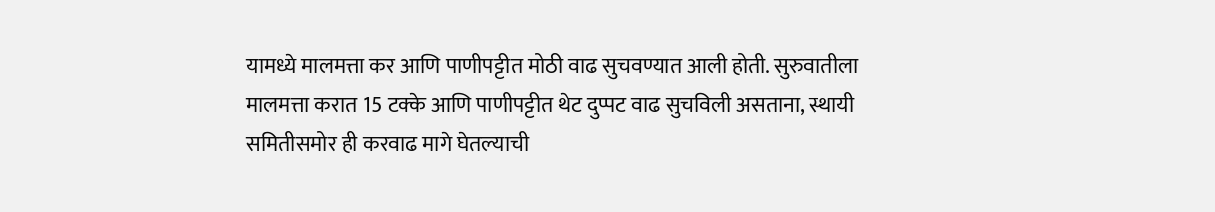यामध्ये मालमत्ता कर आणि पाणीपट्टीत मोठी वाढ सुचवण्यात आली होती. सुरुवातीला मालमत्ता करात 15 टक्के आणि पाणीपट्टीत थेट दुप्पट वाढ सुचविली असताना, स्थायी समितीसमोर ही करवाढ मागे घेतल्याची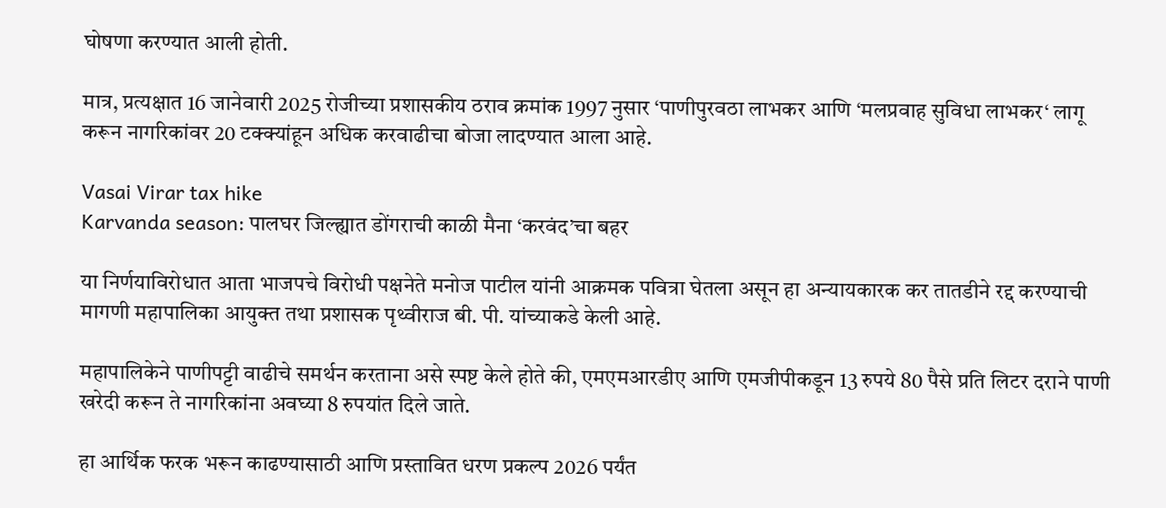घोषणा करण्यात आली होती.

मात्र, प्रत्यक्षात 16 जानेवारी 2025 रोजीच्या प्रशासकीय ठराव क्रमांक 1997 नुसार ‌‘पाणीपुरवठा लाभकर आणि ‌‘मलप्रवाह सुविधा लाभकर‌‘ लागू करून नागरिकांवर 20 टक्क्यांहून अधिक करवाढीचा बोजा लादण्यात आला आहे.

Vasai Virar tax hike
Karvanda season: पालघर जिल्ह्यात डोंगराची काळी मैना ‌‘करवंद‌’चा बहर

या निर्णयाविरोधात आता भाजपचे विरोधी पक्षनेते मनोज पाटील यांनी आक्रमक पवित्रा घेतला असून हा अन्यायकारक कर तातडीने रद्द करण्याची मागणी महापालिका आयुक्त तथा प्रशासक पृथ्वीराज बी. पी. यांच्याकडे केली आहे.

महापालिकेने पाणीपट्टी वाढीचे समर्थन करताना असे स्पष्ट केले होते की, एमएमआरडीए आणि एमजीपीकडून 13 रुपये 80 पैसे प्रति लिटर दराने पाणी खरेदी करून ते नागरिकांना अवघ्या 8 रुपयांत दिले जाते.

हा आर्थिक फरक भरून काढण्यासाठी आणि प्रस्तावित धरण प्रकल्प 2026 पर्यंत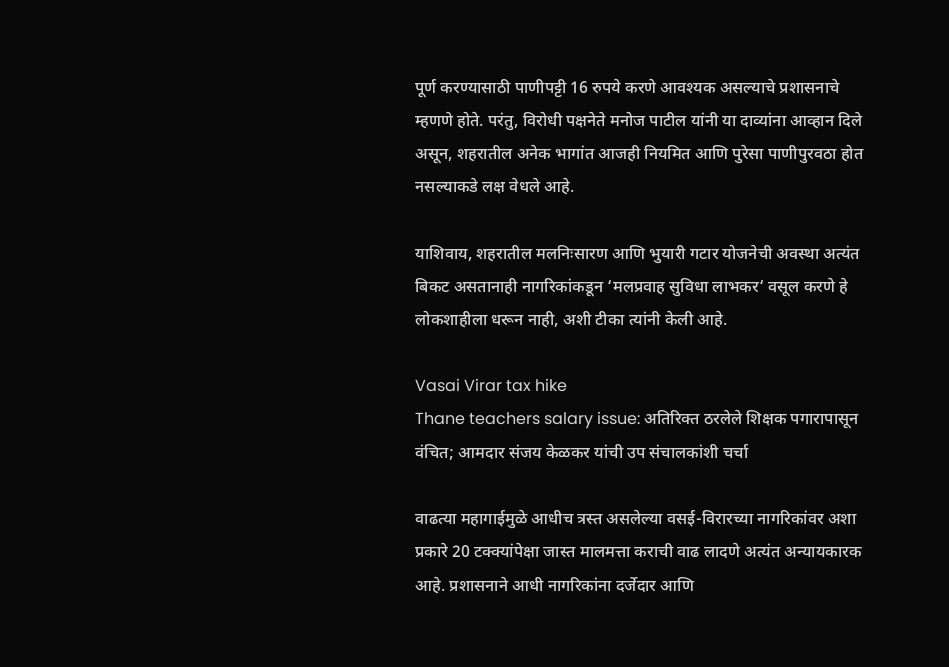पूर्ण करण्यासाठी पाणीपट्टी 16 रुपये करणे आवश्यक असल्याचे प्रशासनाचे म्हणणे होते. परंतु, विरोधी पक्षनेते मनोज पाटील यांनी या दाव्यांना आव्हान दिले असून, शहरातील अनेक भागांत आजही नियमित आणि पुरेसा पाणीपुरवठा होत नसल्याकडे लक्ष वेधले आहे.

याशिवाय, शहरातील मलनिःसारण आणि भुयारी गटार योजनेची अवस्था अत्यंत बिकट असतानाही नागरिकांकडून ‌‘मलप्रवाह सुविधा लाभकर‌‘ वसूल करणे हे लोकशाहीला धरून नाही, अशी टीका त्यांनी केली आहे.

Vasai Virar tax hike
Thane teachers salary issue: अतिरिक्त ठरलेले शिक्षक पगारापासून वंचित; आमदार संजय केळकर यांची उप संचालकांशी चर्चा

वाढत्या महागाईमुळे आधीच त्रस्त असलेल्या वसई-विरारच्या नागरिकांवर अशा प्रकारे 20 टक्क्यांपेक्षा जास्त मालमत्ता कराची वाढ लादणे अत्यंत अन्यायकारक आहे. प्रशासनाने आधी नागरिकांना दर्जेदार आणि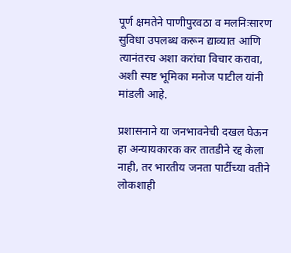पूर्ण क्षमतेने पाणीपुरवठा व मलनिःसारण सुविधा उपलब्ध करून द्याव्यात आणि त्यानंतरच अशा करांचा विचार करावा, अशी स्पष्ट भूमिका मनोज पाटील यांनी मांडली आहे.

प्रशासनाने या जनभावनेची दखल घेऊन हा अन्यायकारक कर तातडीने रद्द केला नाही, तर भारतीय जनता पार्टीच्या वतीने लोकशाही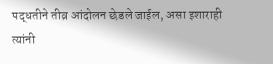पद्धतीने तीव्र आंदोलन छेडले जाईल, असा इशाराही त्यांनी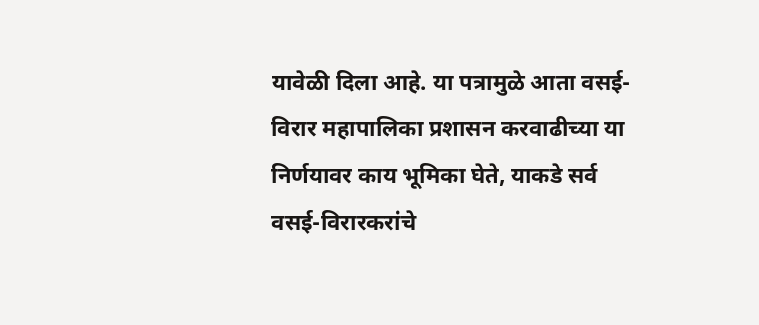यावेळी दिला आहे. या पत्रामुळे आता वसई-विरार महापालिका प्रशासन करवाढीच्या या निर्णयावर काय भूमिका घेते, याकडे सर्व वसई-विरारकरांचे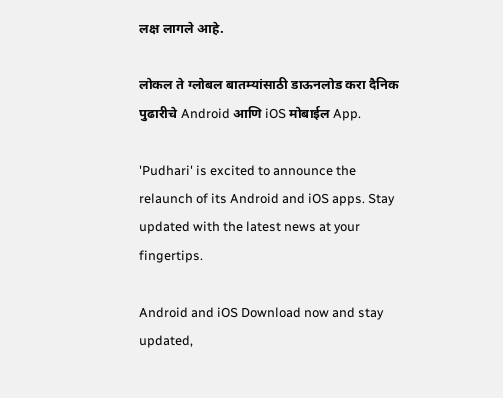लक्ष लागले आहे.

लोकल ते ग्लोबल बातम्यांसाठी डाऊनलोड करा दैनिक पुढारीचे Android आणि iOS मोबाईल App.

'Pudhari' is excited to announce the relaunch of its Android and iOS apps. Stay updated with the latest news at your fingertips.

Android and iOS Download now and stay updated,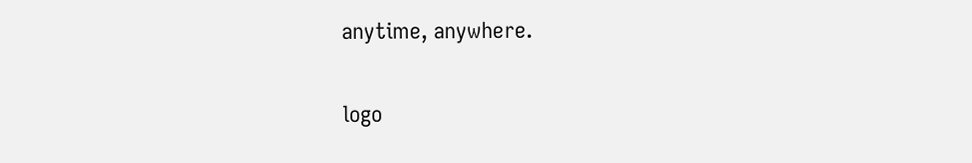anytime, anywhere.

logo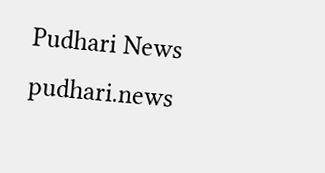Pudhari News
pudhari.news